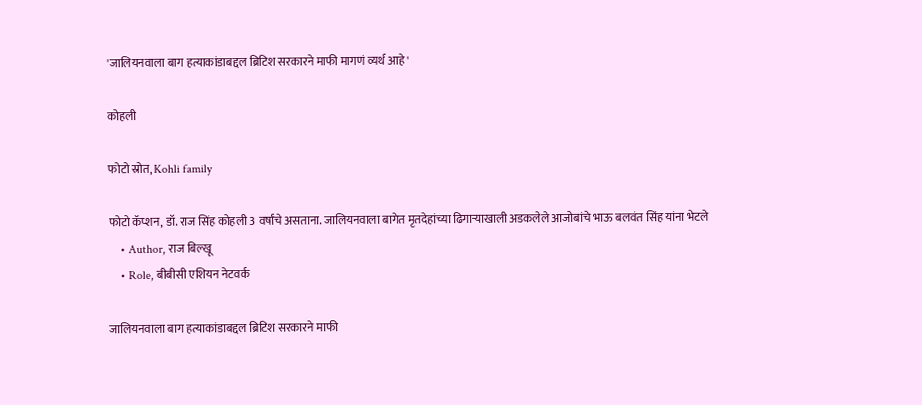'जालियनवाला बाग हत्याकांडाबद्दल ब्रिटिश सरकारने माफी मागणं व्यर्थ आहे'

कोहली

फोटो स्रोत, Kohli family

फोटो कॅप्शन, डॉ. राज सिंह कोहली 3 वर्षांचे असताना. जालियनवाला बागेत मृतदेहांच्या ढिगाऱ्याखाली अडकलेले आजोबांचे भाऊ बलवंत सिंह यांना भेटले
    • Author, राज बिल्खू
    • Role, बीबीसी एशियन नेटवर्क

जालियनवाला बाग हत्याकांडाबद्दल ब्रिटिश सरकारने माफी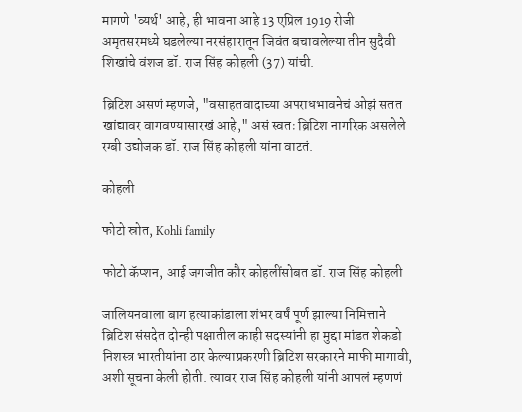मागणे 'व्यर्थ' आहे, ही भावना आहे 13 एप्रिल 1919 रोजी अमृतसरमध्ये घडलेल्या नरसंहारातून जिवंत बचावलेल्या तीन सुदैवी शिखांचे वंशज डॉ. राज सिंह कोहली (37) यांची.

ब्रिटिश असणं म्हणजे, "वसाहतवादाच्या अपराधभावनेचं ओझं सतत खांद्यावर वागवण्यासारखं आहे," असं स्वतः ब्रिटिश नागरिक असलेले रग्बी उद्योजक डॉ. राज सिंह कोहली यांना वाटतं.

कोहली

फोटो स्रोत, Kohli family

फोटो कॅप्शन, आई जगजीत कौर कोहलींसोबत डॉ. राज सिंह कोहली

जालियनवाला बाग हत्याकांडाला शंभर वर्षं पूर्ण झाल्या निमित्ताने ब्रिटिश संसदेत दोन्ही पक्षातील काही सदस्यांनी हा मुद्दा मांडत शेकडो निशस्त्र भारतीयांना ठार केल्याप्रकरणी ब्रिटिश सरकारने माफी मागावी, अशी सूचना केली होती. त्यावर राज सिंह कोहली यांनी आपलं म्हणणं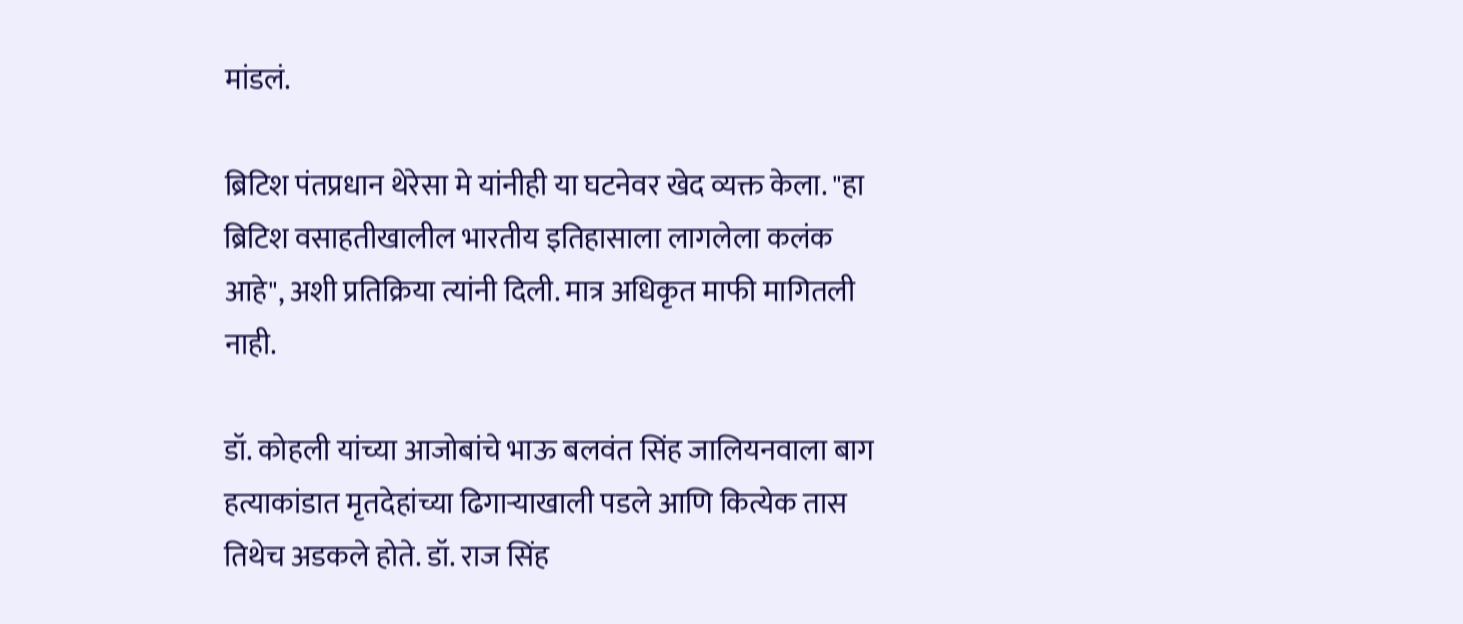मांडलं.

ब्रिटिश पंतप्रधान थेरेसा मे यांनीही या घटनेवर खेद व्यक्त केला. "हा ब्रिटिश वसाहतीखालील भारतीय इतिहासाला लागलेला कलंक आहे", अशी प्रतिक्रिया त्यांनी दिली. मात्र अधिकृत माफी मागितली नाही.

डॉ. कोहली यांच्या आजोबांचे भाऊ बलवंत सिंह जालियनवाला बाग हत्याकांडात मृतदेहांच्या ढिगाऱ्याखाली पडले आणि कित्येक तास तिथेच अडकले होते. डॉ. राज सिंह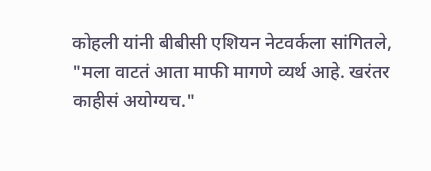कोहली यांनी बीबीसी एशियन नेटवर्कला सांगितले, "मला वाटतं आता माफी मागणे व्यर्थ आहे. खरंतर काहीसं अयोग्यच."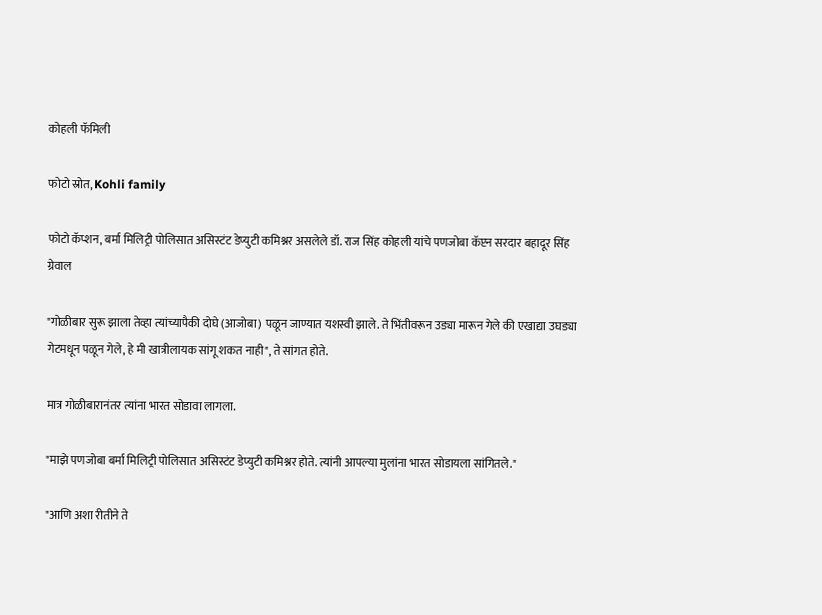कोहली फॅमिली

फोटो स्रोत, Kohli family

फोटो कॅप्शन, बर्मा मिलिट्री पोलिसात असिस्टंट डेप्युटी कमिश्नर असलेले डॉ. राज सिंह कोहली यांचे पणजोबा कॅप्टन सरदार बहादूर सिंह ग्रेवाल

"गोळीबार सुरू झाला तेव्हा त्यांच्यापैकी दोघे (आजोबा) पळून जाण्यात यशस्वी झाले. ते भिंतीवरून उड्या मारून गेले की एखाद्या उघड्या गेटमधून पळून गेले, हे मी खात्रीलायक सांगू शकत नाही", ते सांगत होते.

मात्र गोळीबारानंतर त्यांना भारत सोडावा लागला.

"माझे पणजोबा बर्मा मिलिट्री पोलिसात असिस्टंट डेप्युटी कमिश्नर होते. त्यांनी आपल्या मुलांना भारत सोडायला सांगितले."

"आणि अशा रीतीने ते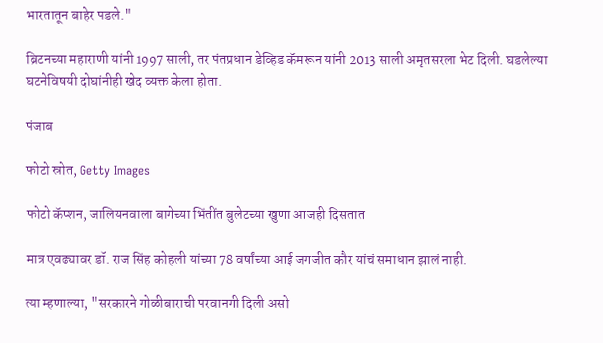भारतातून बाहेर पडले."

ब्रिटनच्या महाराणी यांनी 1997 साली, तर पंतप्रधान डेव्हिड कॅमरून यांनी 2013 साली अमृतसरला भेट दिली. घडलेल्या घटनेविषयी दोघांनीही खेद व्यक्त केला होता.

पंजाब

फोटो स्रोत, Getty Images

फोटो कॅप्शन, जालियनवाला बागेच्या भिंतींत बुलेटच्या खुणा आजही दिसतात

मात्र एवढ्यावर डॉ. राज सिंह कोहली यांच्या 78 वर्षांच्या आई जगजीत कौर यांचं समाधान झालं नाही.

त्या म्हणाल्या, "सरकारने गोळीबाराची परवानगी दिली असो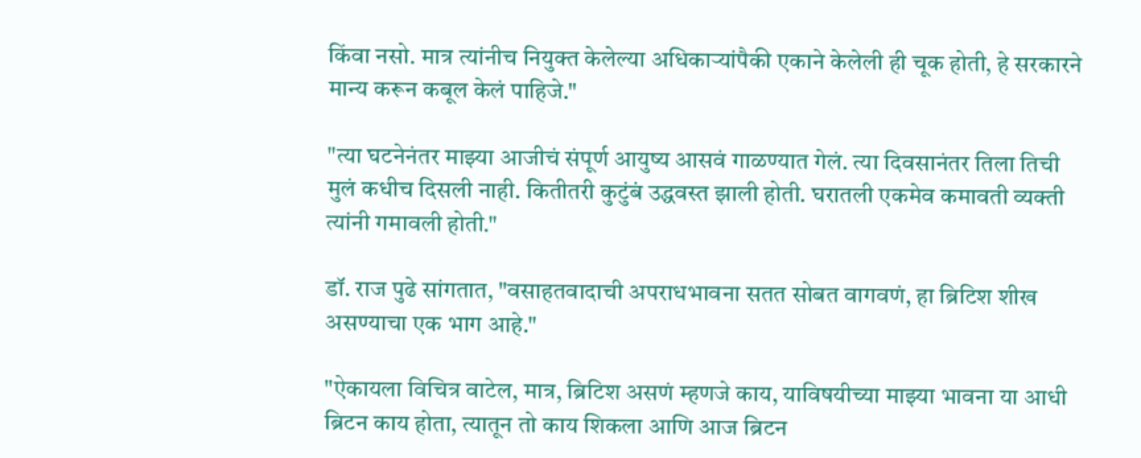किंवा नसो. मात्र त्यांनीच नियुक्त केलेल्या अधिकाऱ्यांपैकी एकाने केलेली ही चूक होती, हे सरकारने मान्य करून कबूल केलं पाहिजे."

"त्या घटनेनंतर माझ्या आजीचं संपूर्ण आयुष्य आसवं गाळण्यात गेलं. त्या दिवसानंतर तिला तिची मुलं कधीच दिसली नाही. कितीतरी कुटुंबं उद्धवस्त झाली होती. घरातली एकमेव कमावती व्यक्ती त्यांनी गमावली होती."

डॉ. राज पुढे सांगतात, "वसाहतवादाची अपराधभावना सतत सोबत वागवणं, हा ब्रिटिश शीख असण्याचा एक भाग आहे."

"ऐकायला विचित्र वाटेल, मात्र, ब्रिटिश असणं म्हणजे काय, याविषयीच्या माझ्या भावना या आधी ब्रिटन काय होता, त्यातून तो काय शिकला आणि आज ब्रिटन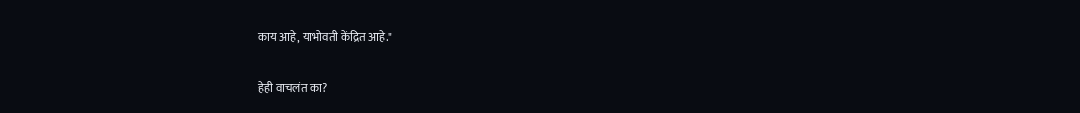काय आहे, याभोवती केंद्रित आहे."

हेही वाचलंत का?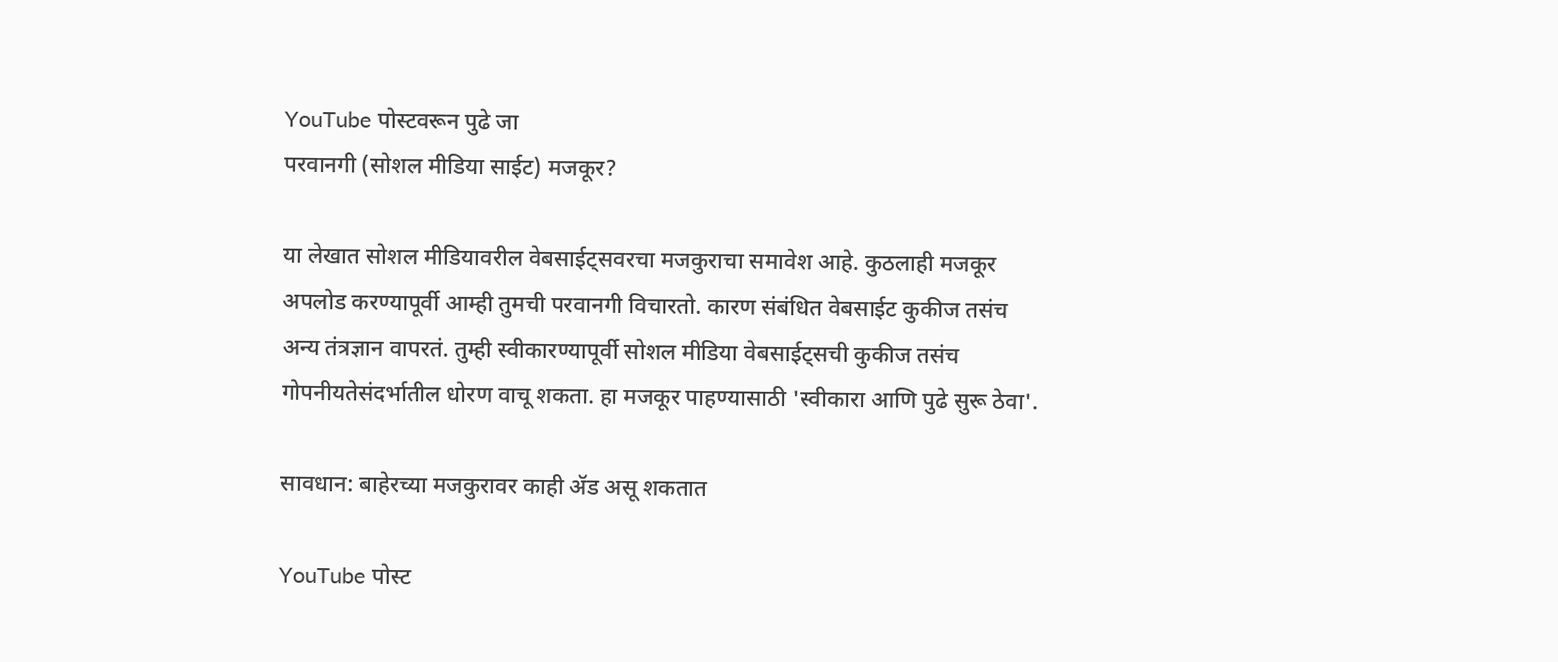YouTube पोस्टवरून पुढे जा
परवानगी (सोशल मीडिया साईट) मजकूर?

या लेखात सोशल मीडियावरील वेबसाईट्सवरचा मजकुराचा समावेश आहे. कुठलाही मजकूर अपलोड करण्यापूर्वी आम्ही तुमची परवानगी विचारतो. कारण संबंधित वेबसाईट कुकीज तसंच अन्य तंत्रज्ञान वापरतं. तुम्ही स्वीकारण्यापूर्वी सोशल मीडिया वेबसाईट्सची कुकीज तसंच गोपनीयतेसंदर्भातील धोरण वाचू शकता. हा मजकूर पाहण्यासाठी 'स्वीकारा आणि पुढे सुरू ठेवा'.

सावधान: बाहेरच्या मजकुरावर काही ॲड असू शकतात

YouTube पोस्ट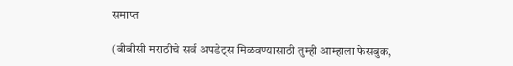समाप्त

(बीबीसी मराठीचे सर्व अपडेट्स मिळवण्यासाठी तुम्ही आम्हाला फेसबुक,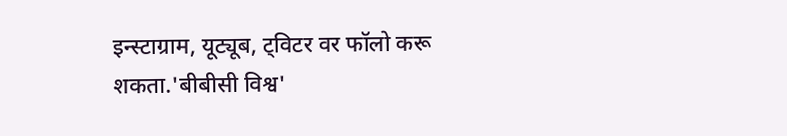इन्स्टाग्राम, यूट्यूब, ट्विटर वर फॉलो करू शकता.'बीबीसी विश्व'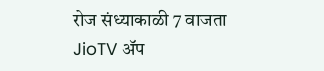रोज संध्याकाळी 7 वाजता JioTV ॲप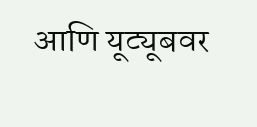आणि यूट्यूबवर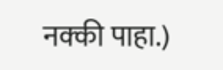नक्की पाहा.)